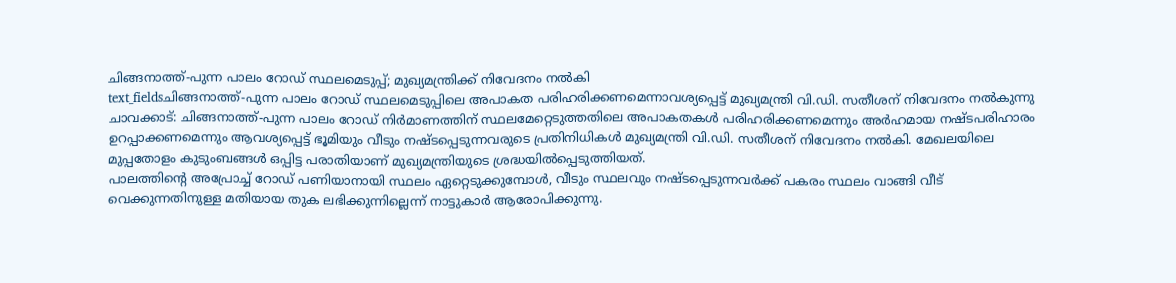ചിങ്ങനാത്ത്-പുന്ന പാലം റോഡ് സ്ഥലമെടുപ്പ്; മുഖ്യമന്ത്രിക്ക് നിവേദനം നൽകി
text_fieldsചിങ്ങനാത്ത്-പുന്ന പാലം റോഡ് സ്ഥലമെടുപ്പിലെ അപാകത പരിഹരിക്കണമെന്നാവശ്യപ്പെട്ട് മുഖ്യമന്ത്രി വി.ഡി. സതീശന് നിവേദനം നൽകുന്നു
ചാവക്കാട്: ചിങ്ങനാത്ത്-പുന്ന പാലം റോഡ് നിർമാണത്തിന് സ്ഥലമേറ്റെടുത്തതിലെ അപാകതകൾ പരിഹരിക്കണമെന്നും അർഹമായ നഷ്ടപരിഹാരം ഉറപ്പാക്കണമെന്നും ആവശ്യപ്പെട്ട് ഭൂമിയും വീടും നഷ്ടപ്പെടുന്നവരുടെ പ്രതിനിധികൾ മുഖ്യമന്ത്രി വി.ഡി. സതീശന് നിവേദനം നൽകി. മേഖലയിലെ മുപ്പതോളം കുടുംബങ്ങൾ ഒപ്പിട്ട പരാതിയാണ് മുഖ്യമന്ത്രിയുടെ ശ്രദ്ധയിൽപ്പെടുത്തിയത്.
പാലത്തിന്റെ അപ്രോച്ച് റോഡ് പണിയാനായി സ്ഥലം ഏറ്റെടുക്കുമ്പോൾ, വീടും സ്ഥലവും നഷ്ടപ്പെടുന്നവർക്ക് പകരം സ്ഥലം വാങ്ങി വീട് വെക്കുന്നതിനുള്ള മതിയായ തുക ലഭിക്കുന്നില്ലെന്ന് നാട്ടുകാർ ആരോപിക്കുന്നു.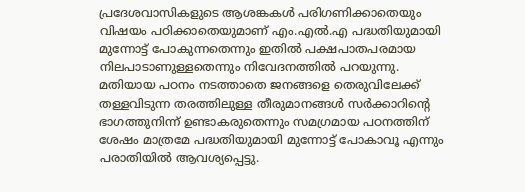പ്രദേശവാസികളുടെ ആശങ്കകൾ പരിഗണിക്കാതെയും വിഷയം പഠിക്കാതെയുമാണ് എം.എൽ.എ പദ്ധതിയുമായി മുന്നോട്ട് പോകുന്നതെന്നും ഇതിൽ പക്ഷപാതപരമായ നിലപാടാണുള്ളതെന്നും നിവേദനത്തിൽ പറയുന്നു.
മതിയായ പഠനം നടത്താതെ ജനങ്ങളെ തെരുവിലേക്ക് തള്ളവിടുന്ന തരത്തിലുള്ള തീരുമാനങ്ങൾ സർക്കാറിന്റെ ഭാഗത്തുനിന്ന് ഉണ്ടാകരുതെന്നും സമഗ്രമായ പഠനത്തിന് ശേഷം മാത്രമേ പദ്ധതിയുമായി മുന്നോട്ട് പോകാവൂ എന്നും പരാതിയിൽ ആവശ്യപ്പെട്ടു.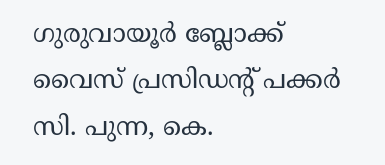ഗുരുവായൂർ ബ്ലോക്ക് വൈസ് പ്രസിഡന്റ് പക്കർ സി. പുന്ന, കെ.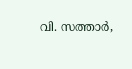വി. സത്താർ,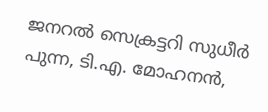ജനറൽ സെക്രട്ടറി സുധീർ പുന്ന, ടി.എ. മോഹനൻ,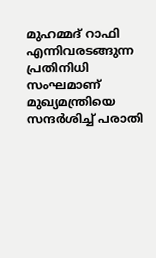മുഹമ്മദ് റാഫി എന്നിവരടങ്ങുന്ന പ്രതിനിധി സംഘമാണ് മുഖ്യമന്ത്രിയെ സന്ദർശിച്ച് പരാതി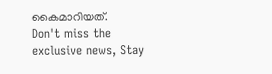കൈമാറിയത്.
Don't miss the exclusive news, Stay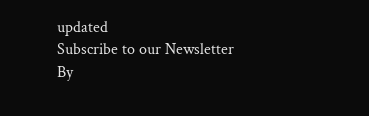updated
Subscribe to our Newsletter
By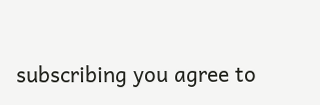subscribing you agree to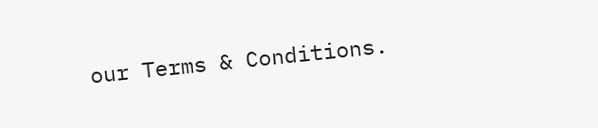our Terms & Conditions.